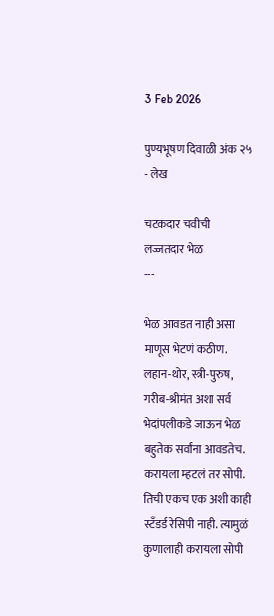3 Feb 2026

पुण्यभूषण दिवाळी अंक २५ - लेख

चटकदार चवीची लज्जतदार भेळ
---

भेळ आवडत नाही असा माणूस भेटणं कठीण. लहान-थोर, स्त्री-पुरुष, गरीब-श्रीमंत अशा सर्व भेदांपलीकडे जाऊन भेळ बहुतेक सर्वांना आवडतेच. करायला म्हटलं तर सोपी. तिची एकच एक अशी काही स्टँडर्ड रेसिपी नाही. त्यामुळं कुणालाही करायला सोपी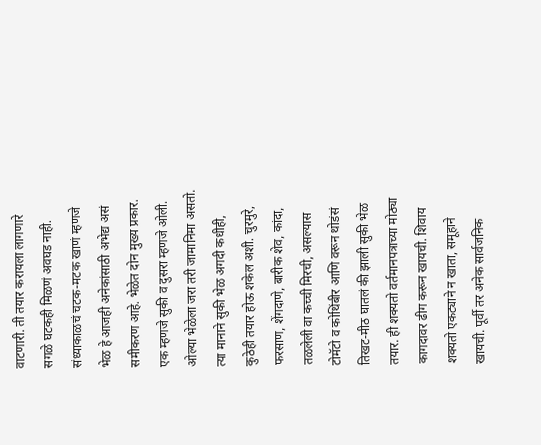वाटणारी. ती तयार करायला लागणारे सगळे घटकही मिळणं अवघड नाही. संध्याकाळचं चटक-मटक खाणं म्हणजे भेळ हे आजही अनेकांसाठी अभेद्य असं समीकरण आहे. भेळेत दोन मुख्य प्रकार. एक म्हणजे सुकी व दुसरा म्हणजे ओली. ओल्या भेळेला जरा तरी जामानिमा असतो. त्या मानाने सुकी भेळ अगदी कधीही, कुठेही तयार होऊ शकेल अशी. चुरमुरे, फरसाण, शेंगदाणे, बारीक शेव, कांदा, तळलेली वा कच्ची मिरची, असल्यास टोमॅटो व कोथिंबीर आणि वरून थोडंसं तिखट-मीठ घातलं की झाली सुकी भेळ तयार. ही शक्यतो वर्तमानपत्राच्या मोठ्या कागदावर ढीग करून खायची. शिवाय शक्यतो एकट्याने न खाता, समूहाने खायची. पूर्वी तर अनेक सार्वजनिक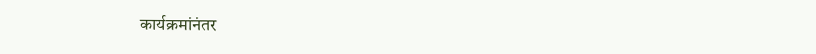कार्यक्रमांनंतर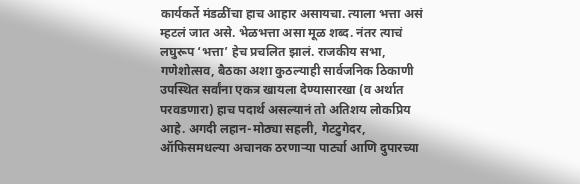कार्यकर्ते मंडळींचा हाच आहार असायचा. त्याला भत्ता असं म्हटलं जात असे. भेळभत्ता असा मूळ शब्द. नंतर त्याचं लघुरूप ‘भत्ता’ हेच प्रचलित झालं. राजकीय सभा, गणेशोत्सव, बैठका अशा कुठल्याही सार्वजनिक ठिकाणी उपस्थित सर्वांना एकत्र खायला देण्यासारखा (व अर्थात परवडणारा) हाच पदार्थ असल्यानं तो अतिशय लोकप्रिय आहे. अगदी लहान-मोठ्या सहली, गेटटुगेदर, ऑफिसमधल्या अचानक ठरणाऱ्या पार्ट्या आणि दुपारच्या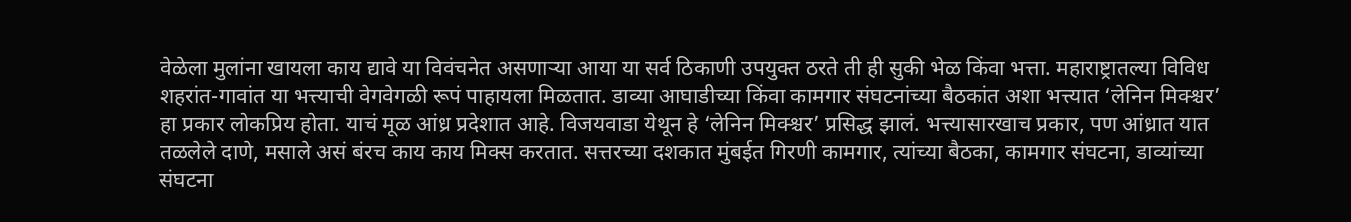वेळेला मुलांना खायला काय द्यावे या विवंचनेत असणाऱ्या आया या सर्व ठिकाणी उपयुक्त ठरते ती ही सुकी भेळ किंवा भत्ता. महाराष्ट्रातल्या विविध शहरांत-गावांत या भत्त्याची वेगवेगळी रूपं पाहायला मिळतात. डाव्या आघाडीच्या किंवा कामगार संघटनांच्या बैठकांत अशा भत्त्यात ‘लेनिन मिक्श्चर’ हा प्रकार लोकप्रिय होता. याचं मूळ आंध्र प्रदेशात आहे. विजयवाडा येथून हे ‘लेनिन मिक्श्चर’ प्रसिद्ध झालं. भत्त्यासारखाच प्रकार, पण आंध्रात यात तळलेले दाणे, मसाले असं बंरच काय काय मिक्स करतात. सत्तरच्या दशकात मुंबईत गिरणी कामगार, त्यांच्या बैठका, कामगार संघटना, डाव्यांच्या संघटना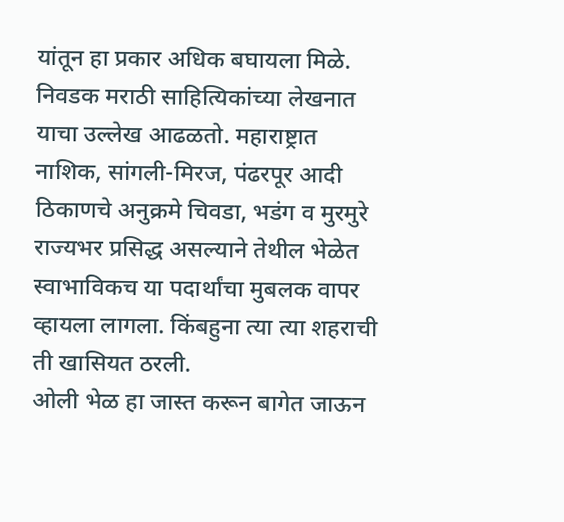यांतून हा प्रकार अधिक बघायला मिळे. निवडक मराठी साहित्यिकांच्या लेखनात याचा उल्लेख आढळतो. महाराष्ट्रात नाशिक, सांगली-मिरज, पंढरपूर आदी ठिकाणचे अनुक्रमे चिवडा, भडंग व मुरमुरे राज्यभर प्रसिद्ध असल्याने तेथील भेळेत स्वाभाविकच या पदार्थांचा मुबलक वापर व्हायला लागला. किंबहुना त्या त्या शहराची ती खासियत ठरली.
ओली भेळ हा जास्त करून बागेत जाऊन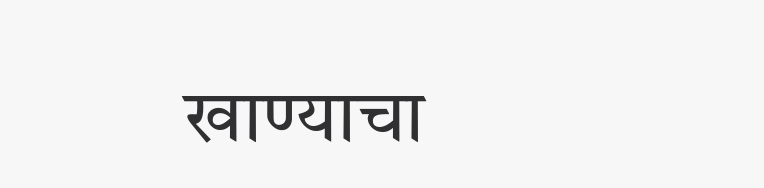खाण्याचा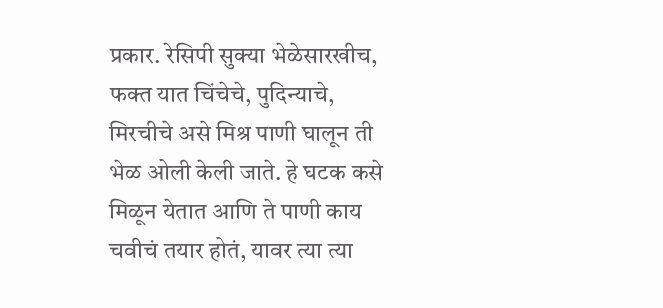प्रकार. रेसिपी सुक्या भेळेसारखीच, फक्त यात चिंचेचे, पुदिन्याचे, मिरचीचे असे मिश्र पाणी घालून ती भेळ ओली केली जाते. हे घटक कसे मिळून येतात आणि ते पाणी काय चवीचं तयार होतं, यावर त्या त्या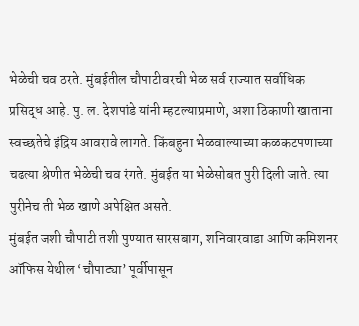भेळेची चव ठरते. मुंबईतील चौपाटीवरची भेळ सर्व राज्यात सर्वाधिक प्रसिद्ध आहे. पु. ल. देशपांडे यांनी म्हटल्याप्रमाणे, अशा ठिकाणी खाताना स्वच्छतेचे इंद्रिय आवरावे लागते. किंबहुना भे‌ळवाल्याच्या कळकटपणाच्या चढत्या श्रेणीत भेळेची चव रंगते. मुंबईत या भेळेसोबत पुरी दिली जाते. त्या पुरीनेच ती भेळ खाणे अपेक्षित असते.
मुंबईत जशी चौपाटी तशी पुण्यात सारसबाग, शनिवारवाडा आणि कमिशनर ऑफिस येथील ‘चौपाट्या’ पूर्वीपासून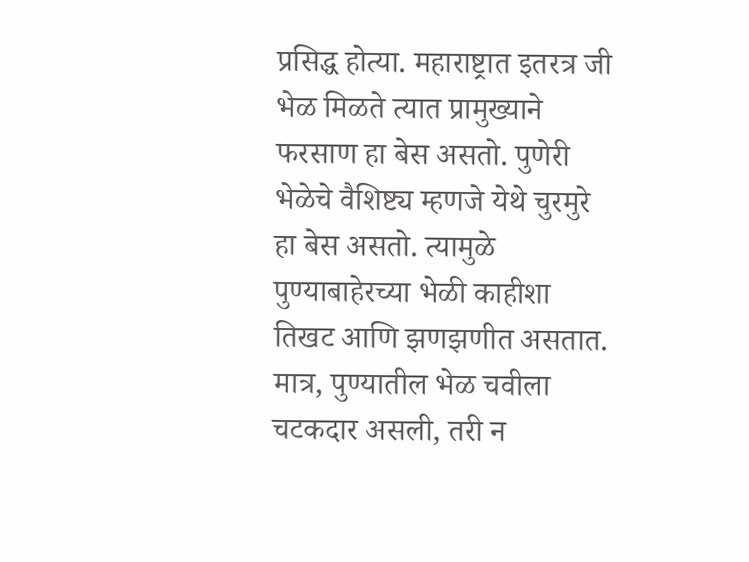प्रसिद्ध होत्या. महाराष्ट्रात इतरत्र जी भेळ मिळते त्यात प्रामुख्याने फरसाण हा बेस असतो. पुणेरी भेळेचे वैशिष्ट्य म्हणजे येथे चुरमुरे हा बेस असतो. त्यामुळ‌े पुण्याबाहेरच्या भेळी काहीशा तिखट आणि झणझणीत असतात. मात्र, पुण्यातील भेळ चवीला चटकदार असली, तरी न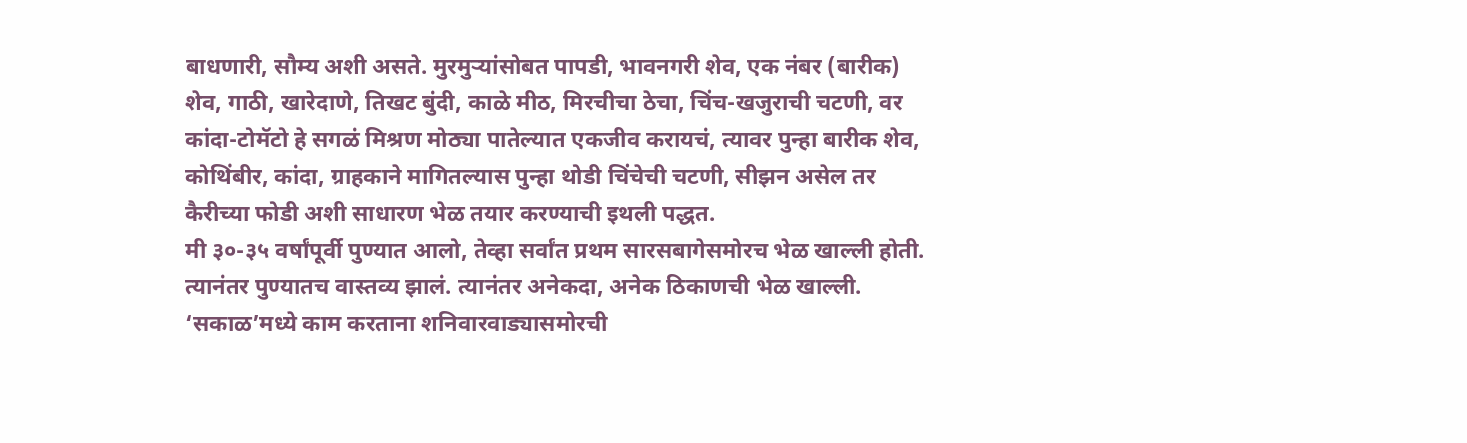बाधणारी, सौम्य अशी असते. मुरमुऱ्यांसोबत पापडी, भावनगरी शेव, एक नंबर (बारीक) शेव, गाठी, खारेदाणे, तिखट बुंदी, काळे मीठ, मिरचीचा ठेचा, चिंच-खजुराची चटणी, वर कांदा-टोमॅटो हे सगळं मिश्रण मोठ्या पातेल्यात एकजीव करायचं, त्यावर पुन्हा बारीक शेव, कोथिंबीर, कांदा, ग्राहकाने मागितल्यास पुन्हा थोडी चिंचेची चटणी, सीझन असेल तर कैरीच्या फोडी अशी साधारण भेळ तयार करण्याची इथली पद्धत.
मी ३०-३५ वर्षांपूर्वी पुण्यात आलो, तेव्हा सर्वांत प्रथम सारसबागेसमोरच भेळ खाल्ली होती. त्यानंतर पुण्यातच वास्तव्य झालं. त्यानंतर अनेकदा, अनेक ठिकाणची भेळ खाल्ली. ‘सकाळ’मध्ये काम करताना शनिवारवाड्यासमोरची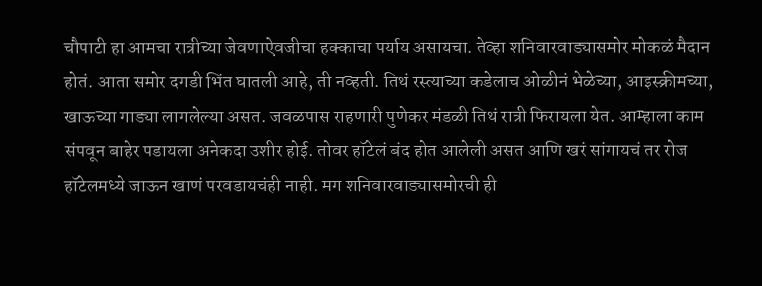चौपाटी हा आमचा रात्रीच्या जेवणाऐवजीचा हक्काचा पर्याय असायचा. तेव्हा शनिवारवाड्यासमोर मोकळं मैदान होतं. आता समोर दगडी भिंत घातली आहे, ती नव्हती. तिथं रस्त्याच्या कडेलाच ओळीनं भेळेच्या, आइस्क्रीमच्या, खाऊच्या गाड्या लागलेल्या असत. जवळपास राहणारी पुणेकर मंडळी तिथं रात्री फिरायला येत. आम्हाला काम संपवून बाहेर पडायला अनेकदा उशीर होई. तोवर हॉटेलं बंद होत आलेली असत आणि खरं सांगायचं तर रोज हॉटेलमध्ये जाऊन खाणं परवडायचंही नाही. मग शनिवारवाड्यासमोरची ही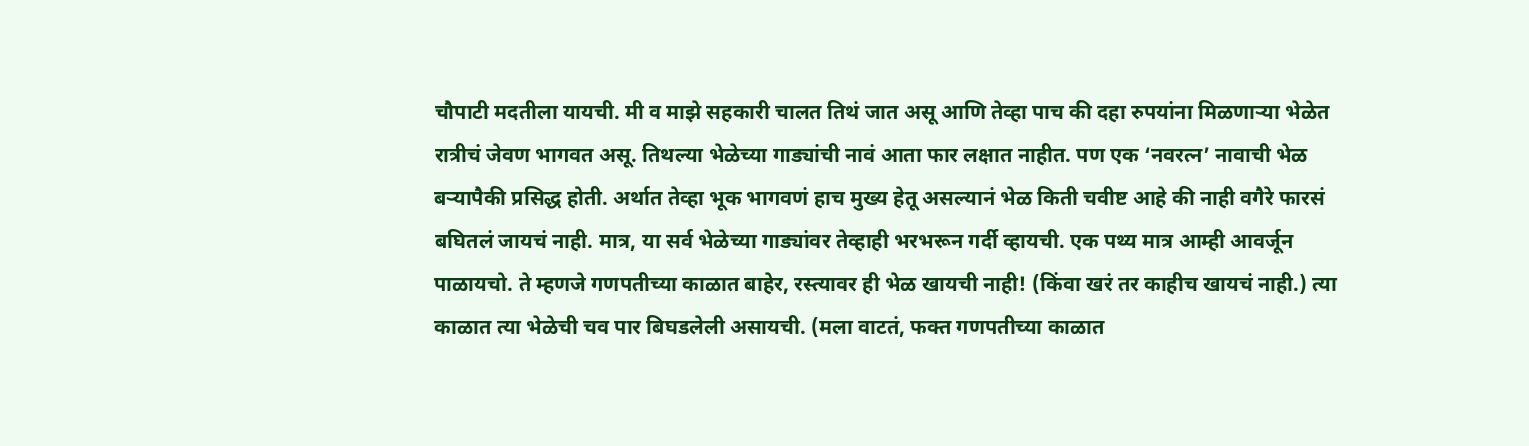चौपाटी मदतीला यायची. मी व माझे सहकारी चालत तिथं जात असू आणि तेव्हा पाच की दहा रुपयांना मिळणाऱ्या भेळेत रात्रीचं जेवण भागवत असू. तिथल्या भेळेच्या गाड्यांची नावं आता फार लक्षात नाहीत. पण एक ‘नवरत्न’ नावाची भेळ बऱ्यापैकी प्रसिद्ध होती. अर्थात तेव्हा भूक भागवणं हाच मुख्य हेतू असल्यानं भेळ किती चवीष्ट आहे की नाही वगैरे फारसं बघितलं जायचं नाही. मात्र, या सर्व भेळेच्या गाड्यांवर तेव्हाही भरभरून गर्दी व्हायची. एक पथ्य मात्र आम्ही आवर्जून पाळायचो. ते म्हणजे गणपतीच्या काळात बाहेर, रस्त्यावर ही भेळ खायची नाही! (किंवा खरं तर काहीच खायचं नाही.) त्या काळात त्या भेळेची चव पार बिघडलेली असायची. (मला वाटतं, फक्त गणपतीच्या काळात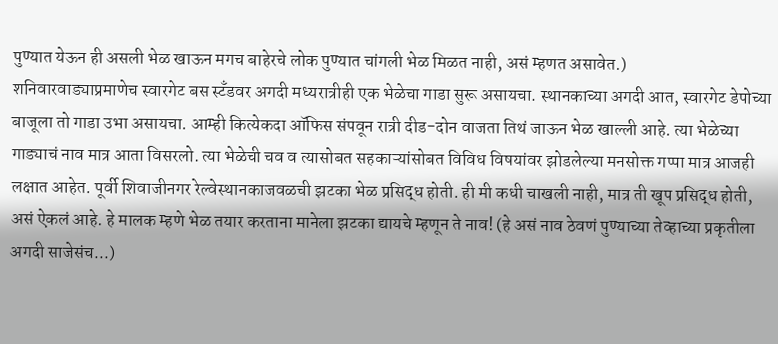पुण्यात येऊन ही असली भेळ खाऊन मगच बाहेरचे लोक पुण्यात चांगली भेळ मिळत नाही, असं म्हणत असावेत.)
शनिवारवाड्याप्रमाणेच स्वारगेट बस स्टँडवर अगदी मध्यरात्रीही एक भेळेचा गाडा सुरू असायचा. स्थानकाच्या अगदी आत, स्वारगेट डेपोच्या बाजूला तो गाडा उभा असायचा. आम्ही कित्येकदा ऑफिस संपवून रात्री दीड-दोन वाजता तिथं जाऊन भेळ खाल्ली आहे. त्या भेळेच्या गाड्याचं नाव मात्र आता विसरलो. त्या भेळेची चव व त्यासोबत सहकाऱ्यांसोबत विविध विषयांवर झोडलेल्या मनसोक्त गप्पा मात्र आजही लक्षात आहेत. पूर्वी शिवाजीनगर रेल्वेस्थानकाजवळची झटका भेळ प्रसिद्ध होती. ही मी कधी चाखली नाही, मात्र ती खूप प्रसिद्ध होती, असं ऐकलं आहे. हे मालक म्हणे भेळ तयार करताना मानेला झटका द्यायचे म्हणून ते नाव! (हे असं नाव ठेवणं पुण्याच्या तेव्हाच्या प्रकृतीला अगदी साजेसंच...)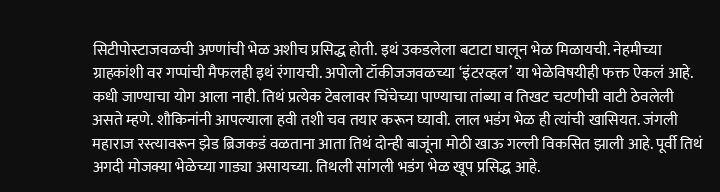सिटीपोस्टाजवळची अण्णांची भेळ अशीच प्रसिद्ध होती. इथं उकडलेला बटाटा घालून भेळ मिळायची. नेहमीच्या ग्राहकांशी वर गप्पांची मैफलही इथं रंगायची. अपोलो टॉकीजजवळच्या ‘इंटरव्हल’ या भेळेविषयीही फक्त ऐकलं आहे. कधी जाण्याचा योग आला नाही. तिथं प्रत्येक टेबलावर चिंचेच्या पाण्याचा तांब्या व तिखट चटणीची वाटी ठेवलेली असते म्हणे. शौकिनांनी आपल्याला हवी तशी चव तयार करून घ्यावी. लाल भडंग भेळ ही त्यांची खासियत. जंगली महाराज रस्त्यावरून झेड ब्रिजकडं वळताना आता तिथं दोन्ही बाजूंना मोठी खाऊ गल्ली विकसित झाली आहे. पूर्वी तिथं अगदी मोजक्या भेळेच्या गाड्या असायच्या. तिथली सांगली भडंग भेळ खूप प्रसिद्ध आहे.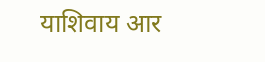याशिवाय आर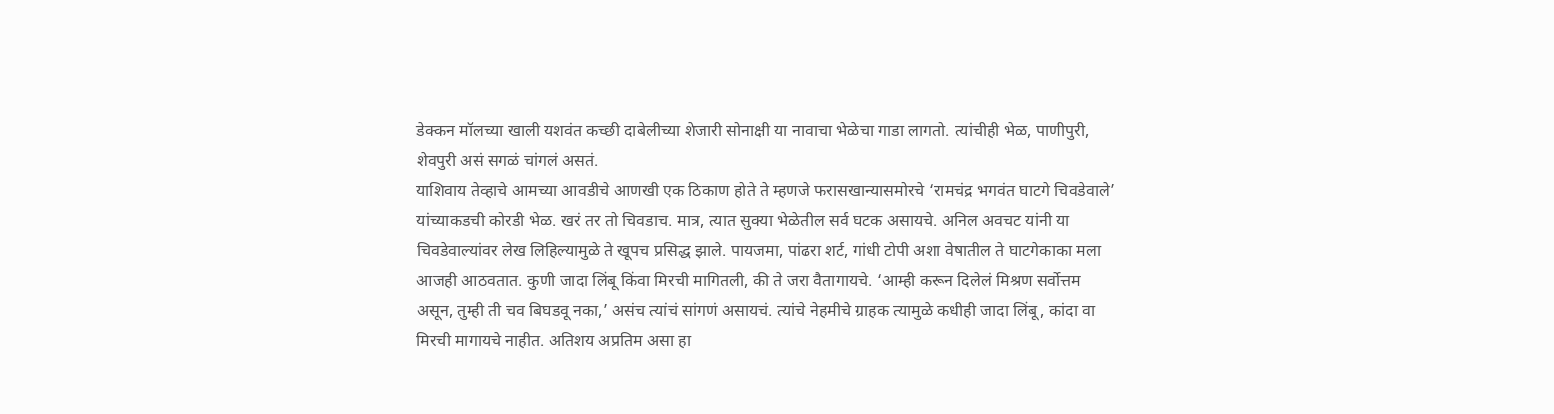डेक्कन मॉलच्या खाली यशवंत कच्छी दाबेलीच्या शेजारी सोनाक्षी या नावाचा भेळेचा गाडा लागतो. त्यांचीही भेळ, पाणीपुरी, शेवपुरी असं सगळं चांगलं असतं.
याशिवाय तेव्हाचे आमच्या आवडीचे आणखी एक ठिकाण होते ते म्हणजे फरासखान्यासमोरचे ‘रामचंद्र भगवंत घाटगे चिवडेवाले’ यांच्याकडची कोरडी भेळ. खरं तर तो चिवडाच. मात्र, त्यात सुक्या भेळेतील सर्व घटक असायचे. अनिल अवचट यांनी या चिवडेवाल्यांवर लेख लिहिल्यामुळे ते खूपच प्रसिद्ध झाले. पायजमा, पांढरा शर्ट, गांधी टोपी अशा वेषातील ते घाटगेकाका मला आजही आठवतात. कुणी जादा लिंबू किंवा मिरची मागितली, की ते जरा वैतागायचे. ‘आम्ही करून दिलेलं मिश्रण सर्वोत्तम असून, तुम्ही ती चव बिघडवू नका,’ असंच त्यांचं सांगणं असायचं. त्यांचे नेहमीचे ग्राहक त्यामुळे कधीही जादा लिंबू, कांदा वा मिरची मागायचे नाहीत. अतिशय अप्रतिम असा हा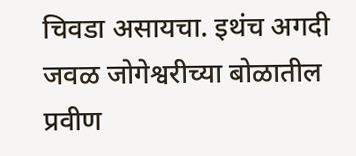चिवडा असायचा. इथंच अगदी जवळ जोगेश्वरीच्या बोळातील प्रवीण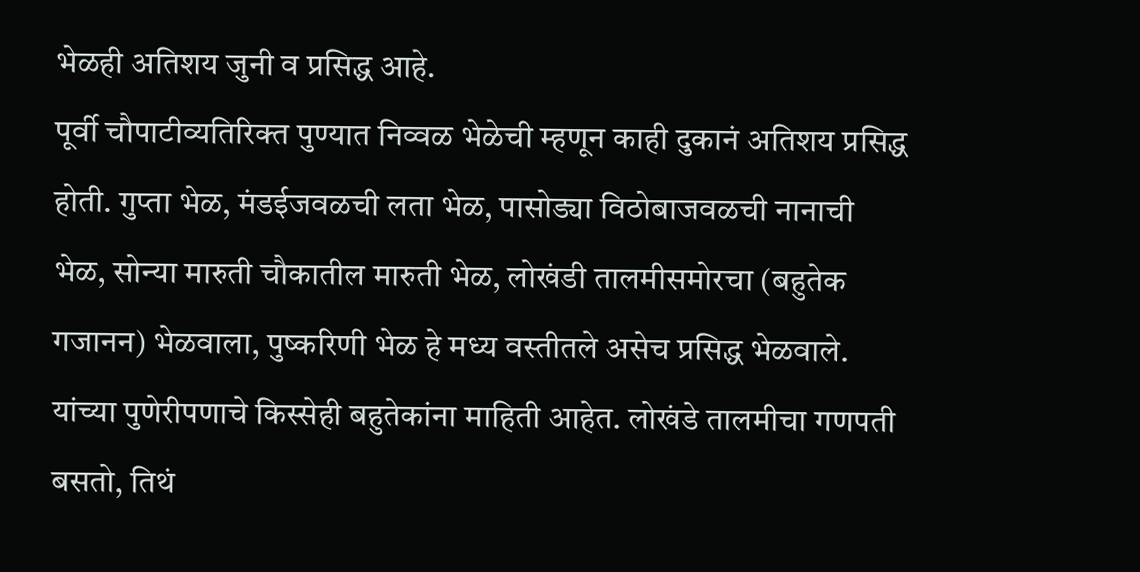भेळही अतिशय जुनी व प्रसिद्ध आहे.
पूर्वी चौपाटीव्यतिरिक्त पुण्यात निव्वळ भेळेची म्हणून काही दुकानं अतिशय प्रसिद्ध होती. गुप्ता भेळ, मंडईजवळची लता भेळ, पासोड्या विठोबाजवळची नानाची भेळ, सोन्या मारुती चौकातील मारुती भेळ, लोखंडी तालमीसमोरचा (बहुतेक गजानन) भेळवाला, पुष्करिणी भेळ हे मध्य वस्तीतले असेच प्रसिद्ध भेळवाले. यांच्या पुणेरीपणाचे किस्सेही बहुतेकांना माहिती आहेत. लोखंडे तालमीचा गणपती बसतो, तिथं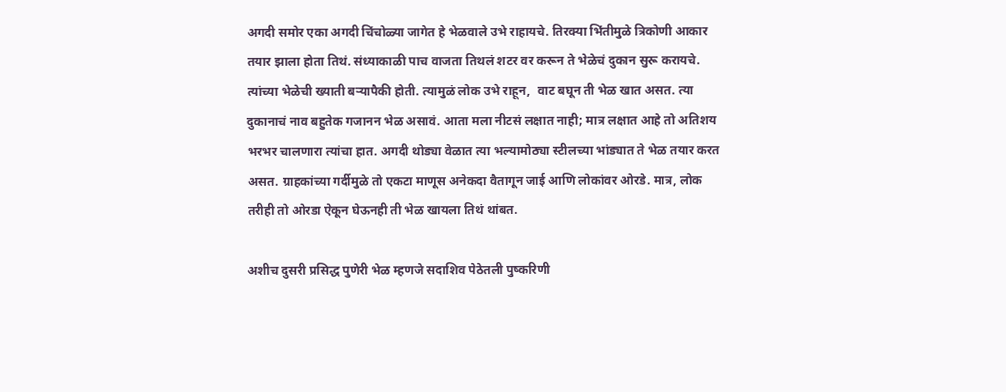अगदी समोर एका अगदी चिंचोळ्या जागेत हे भेळवाले उभे राहायचे. तिरक्या भिंतीमुळे त्रिकोणी आकार तयार झाला होता तिथं. संध्याकाळी पाच वाजता तिथलं शटर वर करून ते भेळेचं दुकान सुरू करायचे. त्यांच्या भेळेची ख्याती बऱ्यापैकी होती. त्यामुळं लोक उभे राहून,  वाट बघून ती भेळ खात असत. त्या दुकानाचं नाव बहुतेक गजानन भेळ असावं. आता मला नीटसं लक्षात नाही; मात्र लक्षात आहे तो अतिशय भरभर चालणारा त्यांचा हात. अगदी थोड्या वेळात त्या भल्यामोठ्या स्टीलच्या भांड्यात ते भेळ तयार करत असत. ग्राहकांच्या गर्दीमुळे तो एकटा माणूस अनेकदा वैतागून जाई आणि लोकांवर ओरडे. मात्र, लोक तरीही तो ओरडा ऐकून घेऊनही ती भेळ खायला तिथं थांबत.

अशीच दुसरी प्रसिद्ध पुणेरी भेळ म्हणजे सदाशिव पेठेतली पुष्करिणी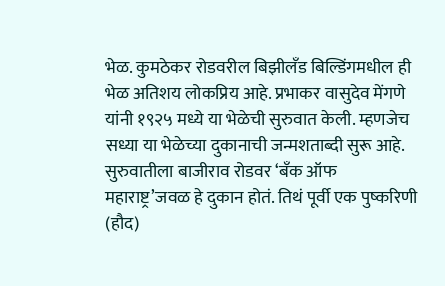भेळ. कुमठेकर रोडवरील बिझीलँड बिल्डिंगमधील ही भेळ अतिशय लोकप्रिय आहे. प्रभाकर वासुदेव मेंगणे यांनी १९२५ मध्ये या भेळेची सुरुवात केली. म्हणजेच सध्या या भेळेच्या दुकानाची जन्मशताब्दी सुरू आहे. सुरुवातीला बाजीराव रोडवर ‘बँक ऑफ महाराष्ट्र’जवळ हे दुकान होतं. तिथं पूर्वी एक पुष्करिणी (हौद)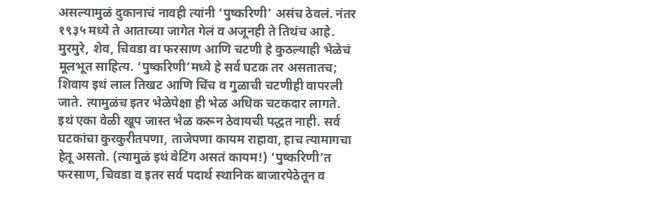असल्यामुळं दुकानाचं नावही त्यांनी ‘पुष्करिणी’ असंच ठेवलं. नंतर १९३५ मध्ये ते आताच्या जागेत गेलं व अजूनही ते तिथंच आहे. मुरमुरे, शेव, चिवडा वा फरसाण आणि चटणी हे कुठल्याही भेळ‌ेचं मूलभूत साहित्य. ‘पुष्करिणी’मध्ये हे सर्व घटक तर असतातच; शिवाय इथं लाल तिखट आणि चिंच व गुळाची चटणीही वापरली जाते. त्यामुळंच इतर भेळेपेक्षा ही भेळ अधिक चटकदार लागते. इथं एका वेळी खूप जास्त भेळ करून ठेवायची पद्धत नाही. सर्व घटकांचा कुरकुरीतपणा, ताजेपणा कायम राहावा, हाच त्यामागचा हेतू असतो. (त्यामुळं इथं वेटिंग असतं कायम!) ‘पुष्करिणी’त फरसाण, चिवडा व इतर सर्व पदार्थ स्थानिक बाजारपेठेतून व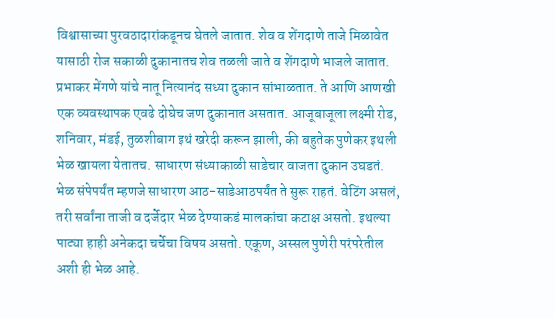विश्वासाच्या पुरवठादारांकडूनच घेतले जातात. शेव व शेंगदाणे ताजे मिळावेत यासाठी रोज सकाळी दुकानातच शेव तळली जाते व शेंगदाणे भाजले जातात.
प्रभाकर मेंगणे यांचे नातू नित्यानंद सध्या दुकान सांभाळतात. ते आणि आणखी एक व्यवस्थापक एवढे दोघेच जण दुकानात असतात. आजूबाजूला लक्ष्मी रोड, शनिवार, मंडई, तुळशीबाग इथं खरेदी करून झाली, की बहुतेक पुणेकर इथली भेळ खायला येतातच. साधारण संध्याकाळी साडेचार वाजता दुकान उघडतं. भेळ संपेपर्यंत म्हणजे साधारण आठ-साडेआठपर्यंत ते सुरू राहतं. वेटिंग असलं, तरी सर्वांना ताजी व दर्जेदार भेळ देण्याकडं मालकांचा कटाक्ष असतो. इथल्या पाट्या हाही अनेकदा चर्चेचा विषय असतो. एकूण, अस्सल पुणेरी परंपरेतील अशी ही भेळ आहे.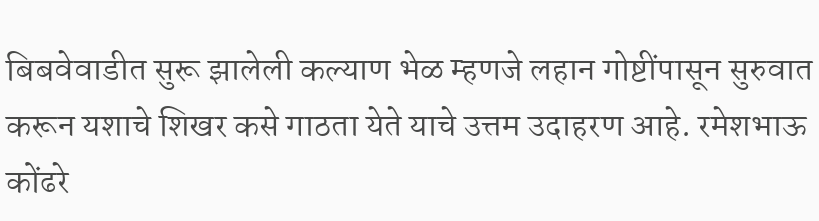बिबवेवाडीत सुरू झालेली कल्याण भेळ म्हणजे लहान गोष्टींपासून सुरुवात करून यशाचे शिखर कसे गाठता येते याचे उत्तम उदाहरण आहे. रमेशभाऊ कोंढरे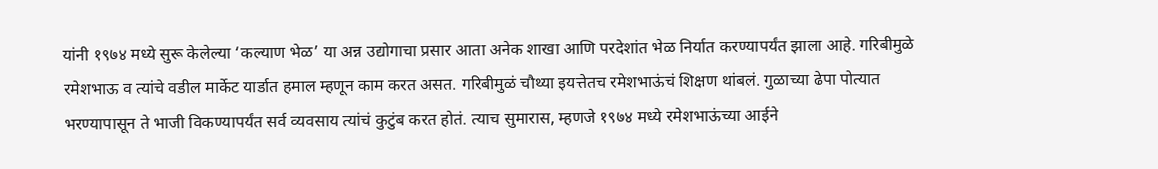यांनी १९७४ मध्ये सुरू केलेल्या ‘कल्याण भे‌ळ’ या अन्न उद्योगाचा प्रसार आता अनेक शाखा आणि परदेशांत भेळ निर्यात करण्यापर्यंत झाला आहे. गरिबीमुळे रमेशभाऊ व त्यांचे वडील मार्केट यार्डात हमाल म्हणून काम करत असत. गरिबीमुळं चौथ्या इयत्तेतच रमेशभाऊंचं शिक्षण थांबलं. गुळाच्या ढेपा पोत्यात भरण्यापासून ते भाजी विकण्यापर्यंत सर्व व्यवसाय त्यांचं कुटुंब करत होतं. त्याच सुमारास, म्हणजे १९७४ मध्ये रमेशभाऊंच्या आईने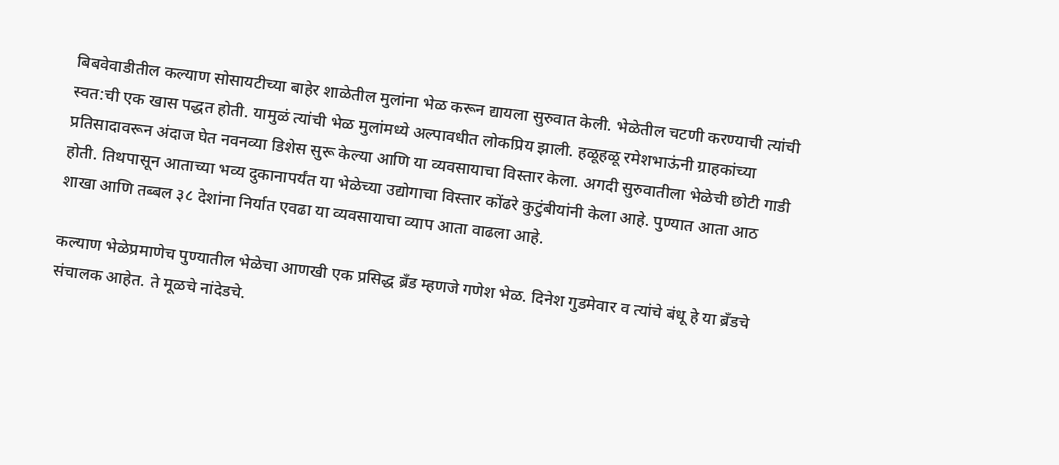बिबवेवाडीतील कल्याण सोसायटीच्या बाहेर शाळेतील मुलांना भेळ करून द्यायला सुरुवात केली. भेळेतील चटणी करण्याची त्यांची स्वत:ची एक खास पद्धत होती. यामुळं त्यांची भेळ मुलांमध्ये अल्पावधीत लोकप्रिय झाली. हळूहळू रमेशभाऊंनी ग्राहकांच्या प्रतिसादावरून अंदाज घेत नवनव्या डिशेस सुरू केल्या आणि या व्यवसायाचा विस्तार केला. अगदी सुरुवातीला भेळेची छोटी गाडी होती. तिथपासून आताच्या भव्य दुकानापर्यंत या भेळेच्या उद्योगाचा विस्तार कोंढरे कुटुंबीयांनी केला आहे. पुण्यात आता आठ शाखा आणि तब्बल ३८ देशांना निर्यात एवढा या व्यवसायाचा व्याप आता वाढला आहे.

कल्याण भेळेप्रमाणेच पुण्यातील भेळेचा आणखी एक प्रसिद्ध ब्रँड म्हणजे गणेश भेळ. दिनेश गुडमेवार व त्यांचे बंधू हे या ब्रँडचे संचालक आहेत. ते मूळचे नांदेडचे.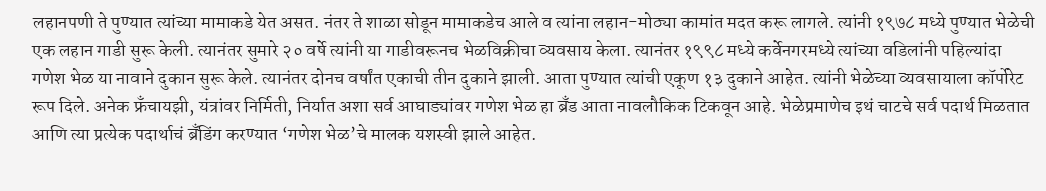लहानपणी ते पुण्यात त्यांच्या मामाकडे येत असत. नंतर ते शाळा सोडून मामाकडेच आले व त्यांना लहान-मोठ्या कामांत मदत करू लागले. त्यांनी १९७८ मध्ये पुण्यात भेळेची एक लहान गाडी सुरू केली. त्यानंतर सुमारे २० वर्षे त्यांनी या गाडीवरूनच भेळविक्रीचा व्यवसाय केला. त्यानंतर १९९८ मध्ये कर्वेनगरमध्ये त्यांच्या वडिलांनी पहिल्यांदा गणेश भेळ या नावाने दुकान सुरू केले. त्यानंतर दोनच वर्षांत एकाची तीन दुकाने झाली. आता पुण्यात त्यांची एकूण १३ दुकाने आहेत. त्यांनी भेळेच्या व्यवसायाला कॉर्पोरेट रूप दिले. अनेक फ्रँचायझी, यंत्रांवर निर्मिती, निर्यात अशा सर्व आघाड्यांवर गणेश भेळ हा ब्रँड आता नावलौकिक टिकवून आहे. भेळेप्रमाणेच इथं चाटचे सर्व पदार्थ मिळतात आणि त्या प्रत्येक पदार्थाचं ब्रँडिंग करण्यात ‘गणेश भेळ’चे मालक यशस्वी झाले आहेत.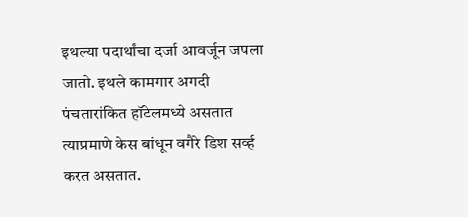इथल्या पदार्थांचा दर्जा आवर्जून जपला जातो. इथले कामगार अगदी पंचतारांकित हॉटेलमध्ये असतात त्याप्रमाणे केस बांधून वगैरे डिश सर्व्ह करत असतात.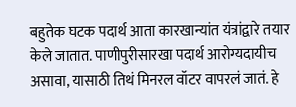बहुतेक घटक पदार्थ आता कारखान्यांत यंत्रांद्वारे तयार केले जातात. पाणीपुरीसारखा पदार्थ आरोग्यदायीच असावा, यासाठी तिथं मिनरल वॉटर वापरलं जातं. हे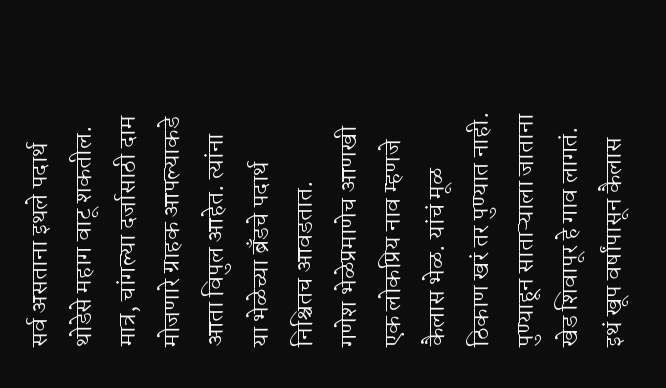सर्व असताना इथले पदार्थ थोडेसे महाग वाटू शकतील. मात्र, चांगल्या दर्जासाठी दाम मोजणारे ग्राहक आपल्याकडे आता विपुल आहेत. त्यांना या भेळ‌ेच्या ब्रँडचे पदार्थ निश्चितच आवडतात.
गणेश भेळेप्रमाणेच आणखी एक लोकप्रिय नाव म्हणजे कैलास भेळ. यांचं मूळ ठिकाण खरं तर पुण्यात नाही. पुण्याहून साताऱ्याला जाताना खेड शिवापूर हे गाव लागतं. इथं खूप वर्षांपासून कैलास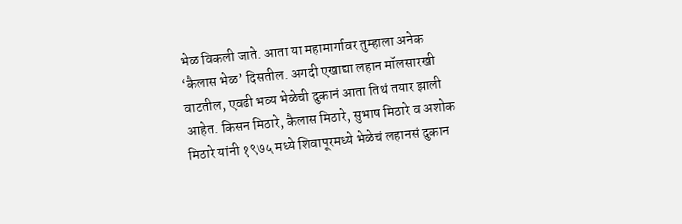भेळ विकली जाते. आता या महामार्गावर तुम्हाला अनेक ‘कैलास भेळ’ दिसतील. अगदी एखाद्या लहान मॉलसारखी वाटतील, एवढी भव्य भेळेची दुकानं आता तिथं तयार झाली आहेत. किसन मिठारे, कैलास मिठारे, सुभाष मिठारे व अशोक मिठारे यांनी १९७५ मध्ये शिवापूरमध्ये भेळेचं लहानसं दुकान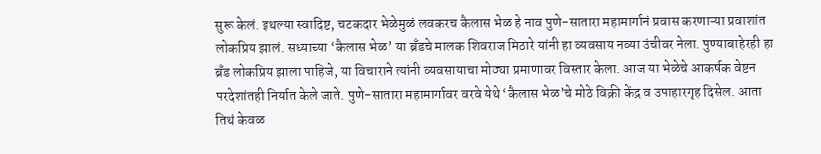सुरू केलं. इथल्या स्वादिष्ट, चटकदार भेळेमुळं लवकरच कैलास भेळ हे नाव पुणे-सातारा महामार्गानं प्रवास करणाऱ्या प्रवाशांत लोकप्रिय झालं. सध्याच्या ‘कैलास भेळ’ या ब्रँडचे मालक शिवराज मिठारे यांनी हा व्यवसाय नव्या उंचीवर नेला. पुण्याबाहेरही हा ब्रँड लोकप्रिय झाला पाहिजे, या विचाराने त्यांनी व्यवसायाचा मोठ्या प्रमाणावर विस्तार केला. आज या भेळेचे आकर्षक वेष्टन परदेशांतही निर्यात केले जाते. पुणे-सातारा महामार्गावर वरवे येथे ‘कैलास भेळ’चे मोठे विक्री केंद्र व उपाहारगृह दिसेल. आता तिथं केवळ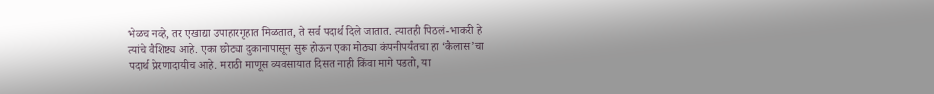भेळच नव्हे, तर एखाद्या उपाहारगृहात मिळतात, ते सर्व पदार्थ दिले जातात. त्यातही पिठलं-भाकरी हे त्यांचे वैशिष्ट्य आहे. एका छोट्या दुकानापासून सुरू होऊन एका मोठ्या कंपनीपर्यंतचा हा ‘कैलास’चा पदार्थ प्रेरणादायीच आहे. मराठी माणूस व्यवसायात दिसत नाही किंवा मागे पडतो, या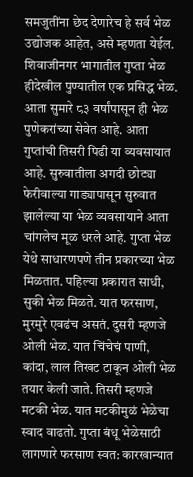समजुतींना छेद देणारेच हे सर्व भेळ उद्योजक आहेत, असे म्हणता येईल.
शिवाजीनगर भागातील गुप्ता भेळ हीदेखील पुण्यातील एक प्रसिद्ध भेळ. आता सुमारे ८३ वर्षांपासून ही भेळ पुणेकरांच्या सेवेत आहे. आता गुप्तांची तिसरी पिढी या व्यवसायात आहे. सुरुवातीला अगदी छोट्या फेरीवाल्या गाड्यापासून सुरुवात झालेल्या या भेळ व्यवसायाने आता चांगलेच मूळ धरले आहे. गुप्ता भेळ येथे साधारणपणे तीन प्रकारच्या भेळ मिळतात. पहिल्या प्रकारात साधी, सुकी भेळ मिळते. यात फरसाण, मुरमुरे एवढंच असतं. दुसरी म्हणजे ओली भेळ. यात चिंचेचं पाणी, कांदा, लाल तिखट टाकून ओली भेळ तयार केली जाते. तिसरी म्हणजे मटकी भेळ. यात मटकीमुळं भेळेचा स्वाद वाढतो. गुप्ता बंधू भेळेसाठी लागणारे फरसाण स्वत: कारखान्यात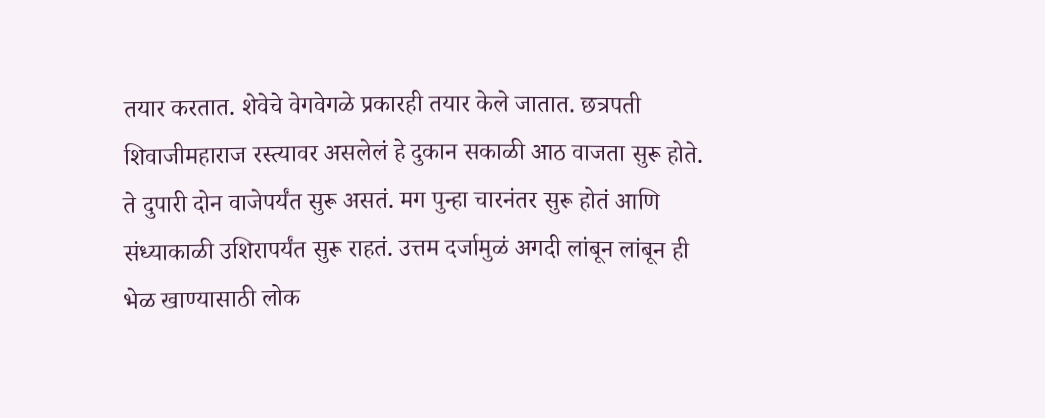तयार करतात. शेवेचे वेगवेगळे प्रकारही तयार केले जातात. छत्रपती शिवाजीमहाराज रस्त्यावर असलेलं हे दुकान सकाळी आठ वाजता सुरू होते. ते दुपारी दोन वाजेपर्यंत सुरू असतं. मग पुन्हा चारनंतर सुरू होतं आणि संध्याकाळी उशिरापर्यंत सुरू राहतं. उत्तम दर्जामुळं अगदी लांबून लांबून ही भेळ खाण्यासाठी लोक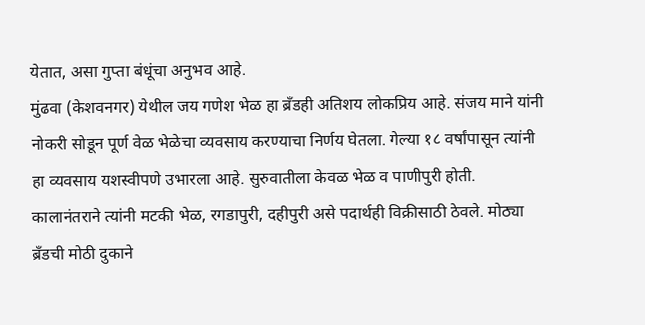येतात, असा गुप्ता बंधूंचा अनुभव आहे.
मुंढवा (केशवनगर) येथील जय गणेश भेळ हा ब्रँडही अतिशय लोकप्रिय आहे. संजय माने यांनी नोकरी सोडून पूर्ण वेळ भेळेचा व्यवसाय करण्याचा निर्णय घेतला. गेल्या १८ वर्षांपासून त्यांनी हा व्यवसाय यशस्वीपणे उभारला आहे. सुरुवातीला केवळ भेळ व पाणीपुरी होती. कालानंतराने त्यांनी मटकी भेळ, रगडापुरी, दहीपुरी असे पदार्थही विक्रीसाठी ठेवले. मोठ्या ब्रँडची मोठी दुकाने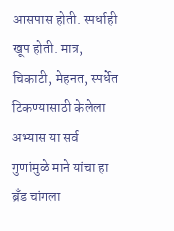आसपास होती. स्पर्धाही खूप होती. मात्र, चिकाटी, मेहनत, स्पर्धेत टिकण्यासाठी केलेला अभ्यास या सर्व गुणांमुळे माने यांचा हा ब्रँड चांगला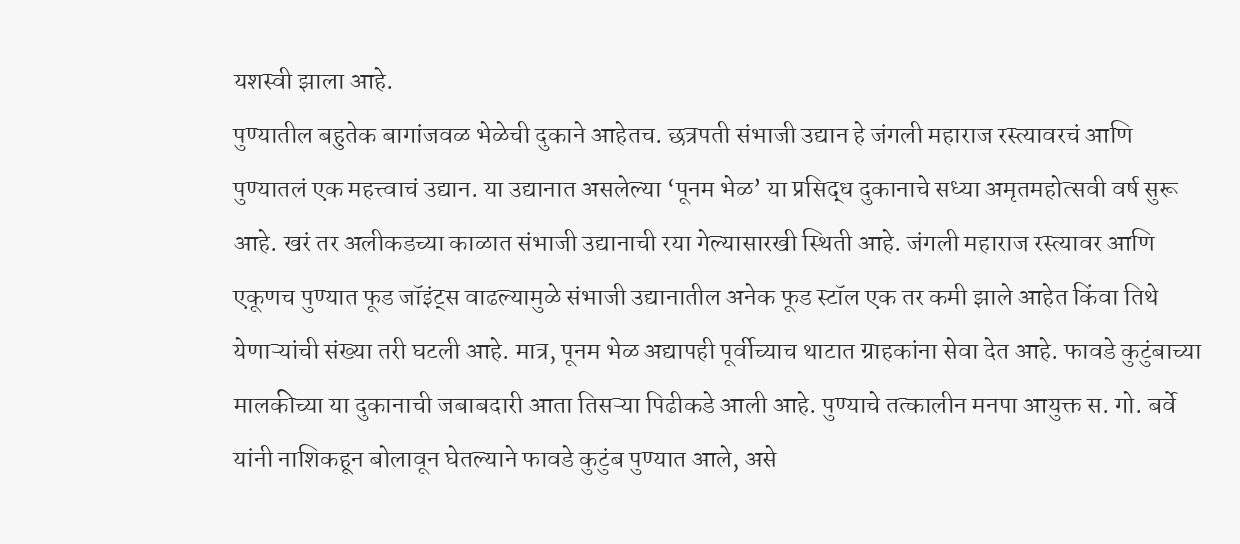यशस्वी झाला आहे.
पुण्यातील बहुतेक बागांजवळ भेळेची दुकाने आहेतच. छत्रपती संभाजी उद्यान हे जंगली महाराज रस्त्यावरचं आणि पुण्यातलं एक महत्त्वाचं उद्यान. या उद्यानात असलेल्या ‘पूनम भेळ’ या प्रसिद्ध दुकानाचे सध्या अमृतमहोत्सवी वर्ष सुरू आहे. खरं तर अलीकडच्या काळात संभाजी उद्यानाची रया गेल्यासारखी स्थिती आहे. जंगली महाराज रस्त्यावर आणि एकूणच पुण्यात फूड जॉइंट्स वाढल्यामुळे संभाजी उद्यानातील अनेक फूड स्टॉल एक तर कमी झाले आहेत किंवा तिथे येणाऱ्यांची संख्या तरी घटली आहे. मात्र, पूनम भेळ अद्यापही पूर्वीच्याच थाटात ग्राहकांना सेवा देत आहे. फावडे कुटुंबाच्या मालकीच्या या दुकानाची जबाबदारी आता तिसऱ्या पिढीकडे आली आहे. पुण्याचे तत्कालीन मनपा आयुक्त स. गो. बर्वे यांनी नाशिकहून बोलावून घेतल्याने फावडे कुटुंब पुण्यात आले, असे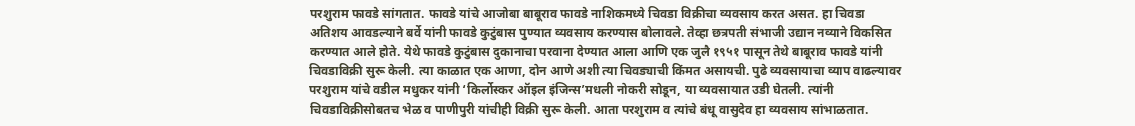परशुराम फावडे सांगतात. फावडे यांचे आजोबा बाबूराव फावडे नाशिकमध्ये चिवडा विक्रीचा व्यवसाय करत असत. हा चिवडा अतिशय आवडल्याने बर्वे यांनी फावडे कुटुंबास पुण्यात व्यवसाय करण्यास बोलावले. तेव्हा छत्रपती संभाजी उद्यान नव्याने विकसित करण्यात आले होते. येथे फावडे कुटुंबास दुकानाचा परवाना देण्यात आला आणि एक जुलै १९५१ पासून तेथे बाबूराव फावडे यांनी चिवडाविक्री सुरू केली. त्या काळात एक आणा, दोन आणे अशी त्या चिवड्याची किंमत असायची. पुढे व्यवसायाचा व्याप वाढल्यावर परशुराम यांचे वडील मधुकर यांनी ‘किर्लोस्कर ऑइल इंजिन्स’मधली नोकरी सोडून, या व्यवसायात उडी घेतली. त्यांनी चिवडाविक्रीसोबतच भेळ व पाणीपुरी यांचीही विक्री सुरू केली. आता परशुराम व त्यांचे बंधू वासुदेव हा व्यवसाय सांभाळतात.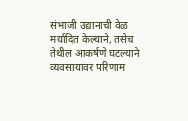संभाजी उद्यानाची वेळ मर्यादित केल्याने, तसेच तेथील आकर्षणे घटल्याने व्यवसायावर परिणाम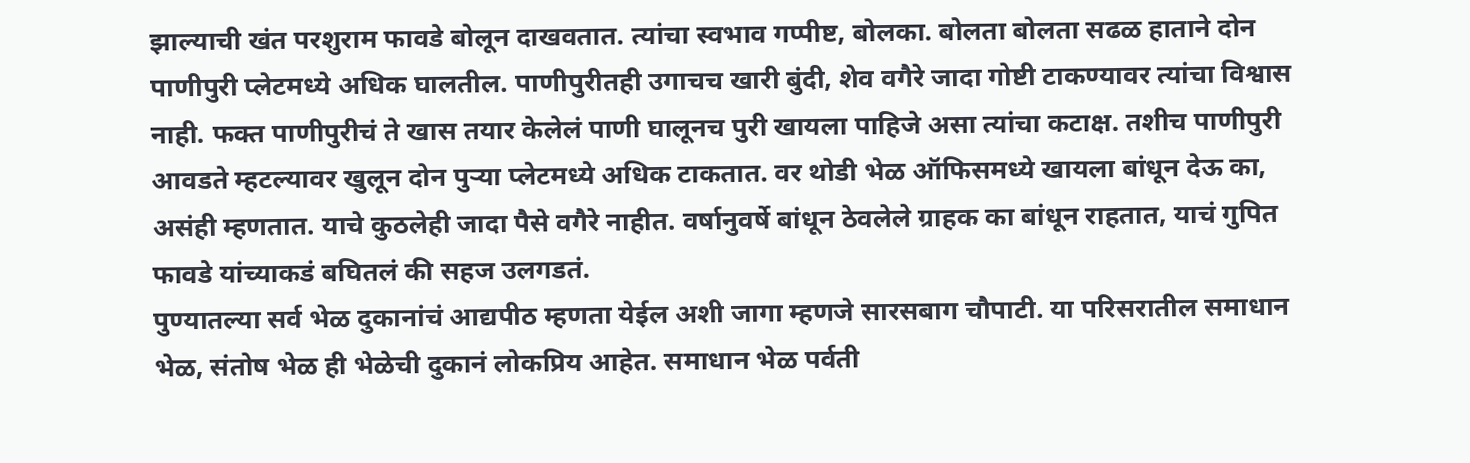झाल्याची खंत परशुराम फावडे बोलून दाखवतात. त्यांचा स्वभाव गप्पीष्ट, बोलका. बोलता बोलता सढळ हाताने दोन पाणीपुरी प्लेटमध्ये अधिक घालतील. पाणीपुरीतही उगाचच खारी बुंदी, शेव वगैरे जादा गोष्टी टाकण्यावर त्यांचा विश्वास नाही. फक्त पाणीपुरीचं ते खास तयार केलेलं पाणी घालूनच पुरी खायला पाहिजे असा त्यांचा कटाक्ष. तशीच पाणीपुरी आवडते म्हटल्यावर खुलून दोन पुऱ्या प्लेटमध्ये अधिक टाकतात. वर थोडी भेळ ऑफिसमध्ये खायला बांधून देऊ का, असंही म्हणतात. याचे कुठलेही जादा पैसे वगैरे नाहीत. वर्षानुवर्षे बांधून ठेवलेले ग्राहक का बांधून राहतात, याचं गुपित फावडे यांच्याकडं बघितलं की सहज उलगडतं.
पुण्यातल्या सर्व भेळ दुकानांचं आद्यपीठ म्हणता येईल अशी जागा म्हणजे सारसबाग चौपाटी. या परिसरातील समाधान भेळ, संतोष भेळ ही भेळेची दुकानं लोकप्रिय आहेत. समाधान भेळ पर्वती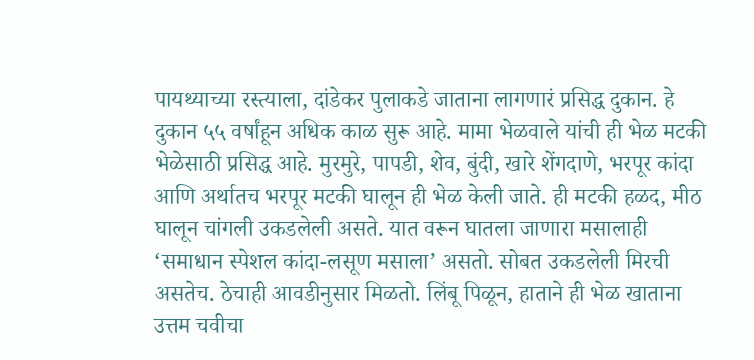पायथ्याच्या रस्त्याला, दांडेकर पुलाकडे जाताना लागणारं प्रसिद्ध दुकान. हे दुकान ५५ वर्षांहून अधिक काळ सुरू आहे. मामा भेळवाले यांची ही भेळ मटकी भेळेसाठी प्रसिद्ध आहे. मुरमुरे, पापडी, शेव, बुंदी, खारे शेंगदाणे, भरपूर कांदा आणि अर्थातच भरपूर मटकी घालून ही भेळ केली जाते. ही मटकी हळद, मीठ घालून चांगली उकडलेली असते. यात वरून घातला जाणारा मसालाही ‘समाधान स्पेशल कांदा-लसूण मसाला’ असतो. सोबत उकडलेली मिरची असतेच. ठेचाही आवडीनुसार मिळतो. लिंबू पिळून, हाताने ही भेळ खाताना उत्तम चवीचा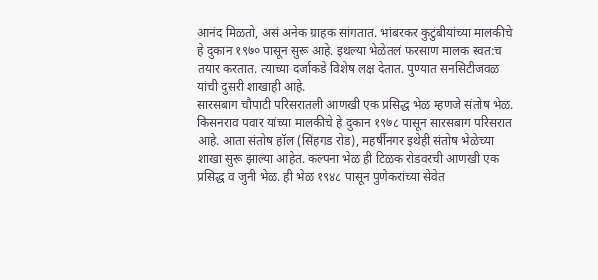आनंद मिळतो, असं अनेक ग्राहक सांगतात. भांबरकर कुटुंबीयांच्या मालकीचे हे दुकान १९७० पासून सुरू आहे. इथल्या भेळेतलं फरसाण मालक स्वत:च तयार करतात. त्याच्या दर्जाकडे विशेष लक्ष देतात. पुण्यात सनसिटीजवळ यांची दुसरी शाखाही आहे.
सारसबाग चौपाटी परिसरातली आणखी एक प्रसिद्ध भेळ म्हणजे संतोष भेळ. किसनराव पवार यांच्या मालकीचे हे दुकान १९७८ पासून सारसबाग परिसरात आहे. आता संतोष हॉल (सिंहगड रोड), महर्षीनगर इथेही संतोष भेळेच्या शाखा सुरू झाल्या आहेत. कल्पना भेळ ही टिळक रोडवरची आणखी एक प्रसिद्ध व जुनी भेळ. ही भेळ १९४८ पासून पुणेकरांच्या सेवेत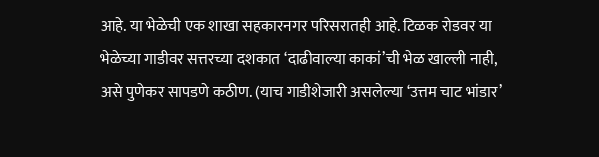आहे. या भेळेची एक शाखा सहकारनगर परिसरातही आहे. टिळक रोडवर या भेळेच्या गाडीवर सत्तरच्या दशकात ‘दाढीवाल्या काकां’ची भेळ खाल्ली नाही, असे पुणेकर सापडणे कठीण. (याच गाडीशेजारी असलेल्या ‘उत्तम चाट भांडार’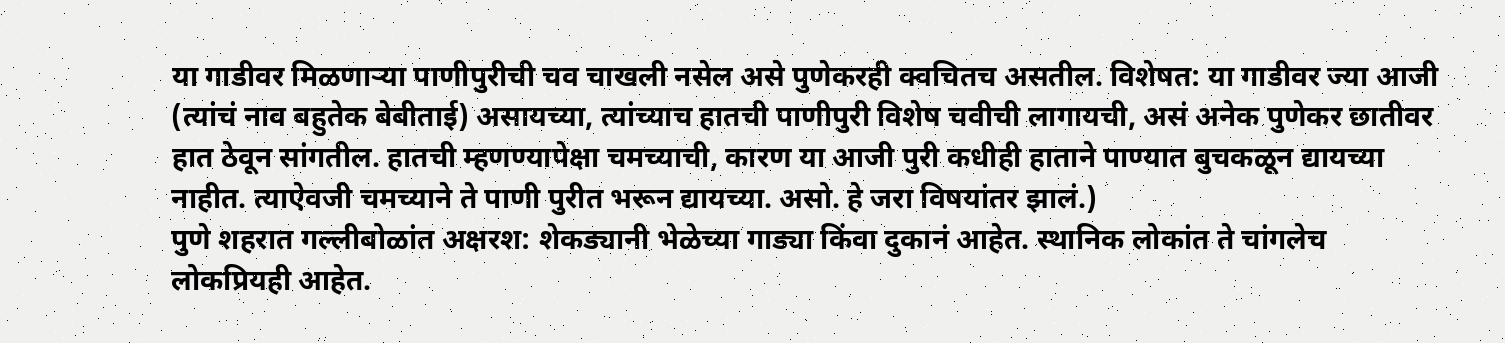या गाडीवर मिळणाऱ्या पाणीपुरीची चव चाखली नसेल असे पुणेकरही क्वचितच असतील. विशेषत: या गाडीवर ज्या आजी (त्यांचं नाव बहुतेक बेबीताई) असायच्या, त्यांच्याच हातची पाणीपुरी विशेष चवीची लागायची, असं अनेक पुणेकर छातीवर हात ठेवून सांगतील. हातची म्हणण्यापेक्षा चमच्याची, कारण या आजी पुरी कधीही हाताने पाण्यात बुचकळून द्यायच्या नाहीत. त्याऐवजी चमच्याने ते पाणी पुरीत भरून द्यायच्या. असो. हे जरा विषयांतर झालं.)
पुणे शहरात गल्लीबोळांत अक्षरश: शेकड्यानी भेळेच्या गाड्या किंवा दुकानं आहेत. स्थानिक लोकांत ते चांगलेच लोकप्रियही आहेत.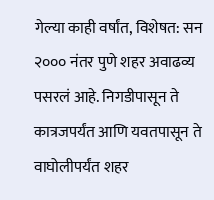गेल्या काही वर्षांत, विशेषत: सन २००० नंतर पुणे शहर अवाढव्य पसरलं आहे. निगडीपासून ते कात्रजपर्यंत आणि यवतपासून ते वाघोलीपर्यंत शहर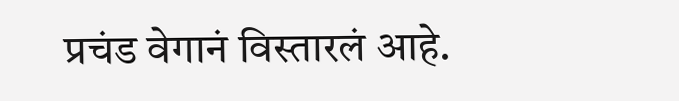प्रचंड वेगानं विस्तारलं आहे.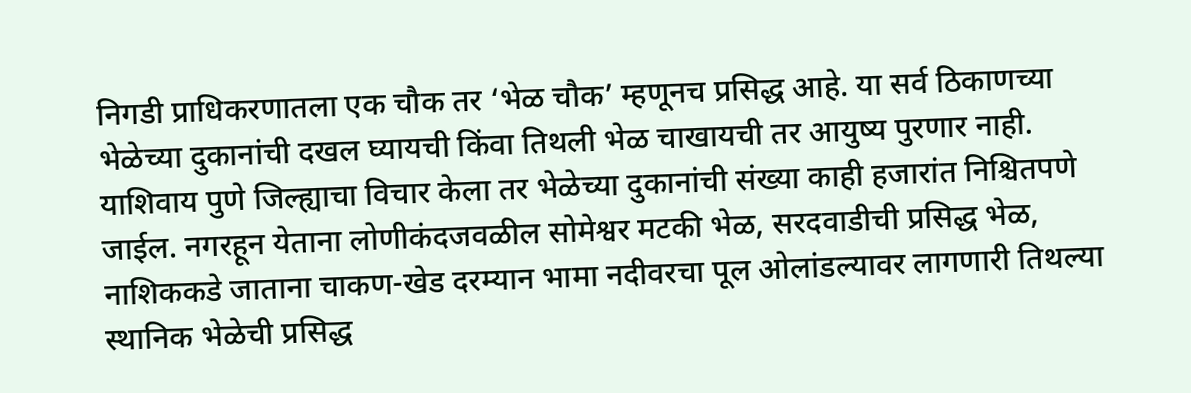निगडी प्राधिकरणातला एक चौक तर ‘भेळ चौक’ म्हणूनच प्रसिद्ध आहे. या सर्व ठिकाणच्या भेळेच्या दुकानांची दखल घ्यायची किंवा तिथली भेळ चाखायची तर आयुष्य पुरणार नाही. याशिवाय पुणे जिल्ह्याचा विचार केला तर भेळेच्या दुकानांची संख्या काही हजारांत निश्चितपणे जाईल. नगरहून येताना लोणीकंदजवळील सोमेश्वर मटकी भेळ, सरदवाडीची प्रसिद्ध भेळ, नाशिककडे जाताना चाकण-खेड दरम्यान भामा नदीवरचा पूल ओलांडल्यावर लागणारी तिथल्या स्थानिक भेळेची प्रसिद्ध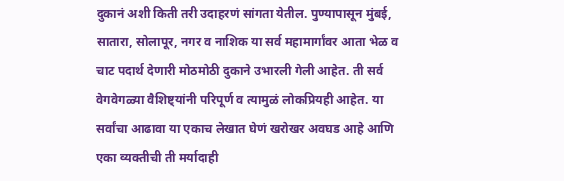दुकानं अशी किती तरी उदाहरणं सांगता येतील. पुण्यापासून मुंबई, सातारा, सोलापूर, नगर व नाशिक या सर्व महामार्गांवर आता भेळ व चाट पदार्थ देणारी मोठमोठी दुकाने उभारली गेली आहेत. ती सर्व वेगवेगळ्या वैशिष्ट्यांनी परिपूर्ण व त्यामुळं लोकप्रियही आहेत. या सर्वांचा आढावा या एकाच लेखात घेणं खरोखर अवघड आहे आणि एका व्यक्तीची ती मर्यादाही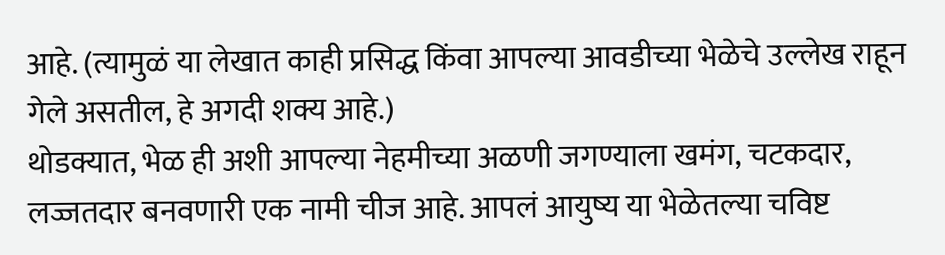आहे. (त्यामुळं या लेखात काही प्रसिद्ध किंवा आपल्या आवडीच्या भेळेचे उल्लेख राहून गेले असतील, हे अगदी शक्य आहे.)
थोडक्यात, भेळ ही अशी आपल्या नेहमीच्या अळणी जगण्याला खमंग, चटकदार, लज्जतदार बनवणारी एक नामी चीज आहे. आपलं आयुष्य या भेळेतल्या चविष्ट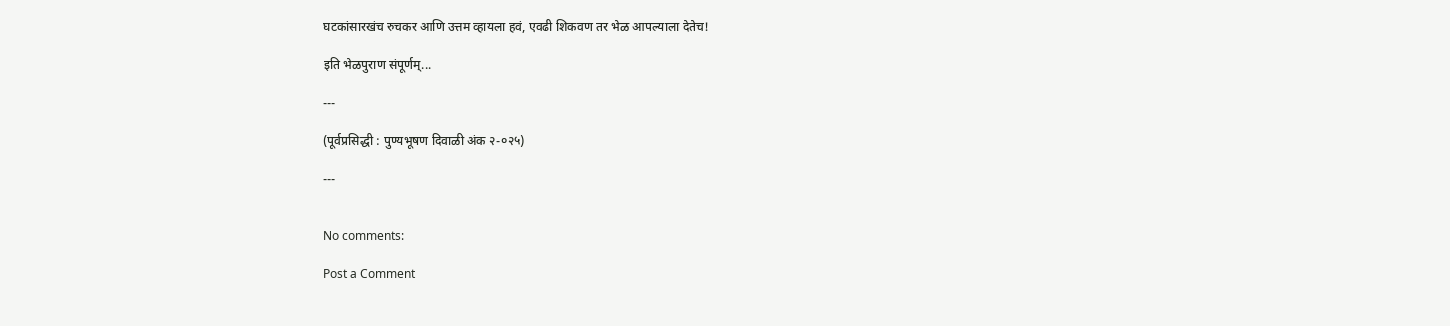घटकांसारखंच रुचकर आणि उत्तम व्हायला हवं, एवढी शिकवण तर भेळ आपल्याला देतेच!

इति भेळपुराण संपूर्णम्...

---

(पूर्वप्रसिद्धी : पुण्यभूषण दिवाळी अंक २-०२५)

---


No comments:

Post a Comment